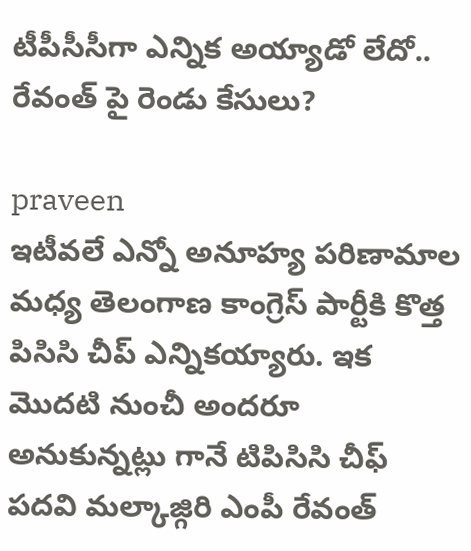టీపీసీసీగా ఎన్నిక అయ్యాడో లేదో.. రేవంత్ పై రెండు కేసులు?

praveen
ఇటీవలే ఎన్నో అనూహ్య పరిణామాల మధ్య తెలంగాణ కాంగ్రెస్ పార్టీకి కొత్త పిసిసి చీప్ ఎన్నికయ్యారు. ఇక మొదటి నుంచీ అందరూ అనుకున్నట్లు గానే టిపిసిసి చీఫ్ పదవి మల్కాజ్గిరి ఎంపీ రేవంత్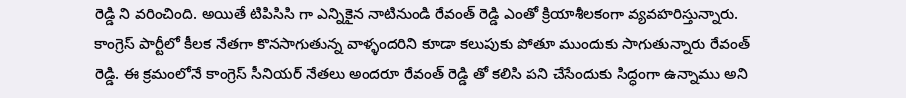రెడ్డి ని వరించింది. అయితే టిపిసిసి గా ఎన్నికైన నాటినుండి రేవంత్ రెడ్డి ఎంతో క్రియాశీలకంగా వ్యవహరిస్తున్నారు. కాంగ్రెస్ పార్టీలో కీలక నేతగా కొనసాగుతున్న వాళ్ళందరిని కూడా కలుపుకు పోతూ ముందుకు సాగుతున్నారు రేవంత్ రెడ్డి. ఈ క్రమంలోనే కాంగ్రెస్ సీనియర్ నేతలు అందరూ రేవంత్ రెడ్డి తో కలిసి పని చేసేందుకు సిద్ధంగా ఉన్నాము అని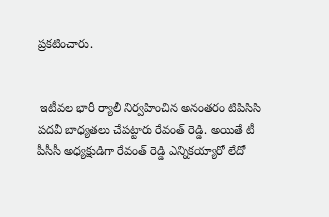ప్రకటించారు.


 ఇటీవల భారీ ర్యాలీ నిర్వహించిన అనంతరం టిపిసిసి పదవీ బాధ్యతలు చేపట్టారు రేవంత్ రెడ్డి. అయితే టీ పీసీసీ అధ్యక్షుడిగా రేవంత్ రెడ్డి ఎన్నికయ్యారో లేదో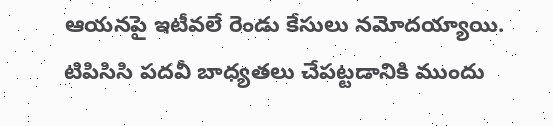ఆయనపై ఇటీవలే రెండు కేసులు నమోదయ్యాయి. టిపిసిసి పదవీ బాధ్యతలు చేపట్టడానికి ముందు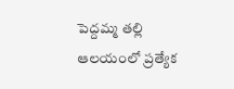పెద్దమ్మ తల్లి ఆలయంలో ప్రత్యేక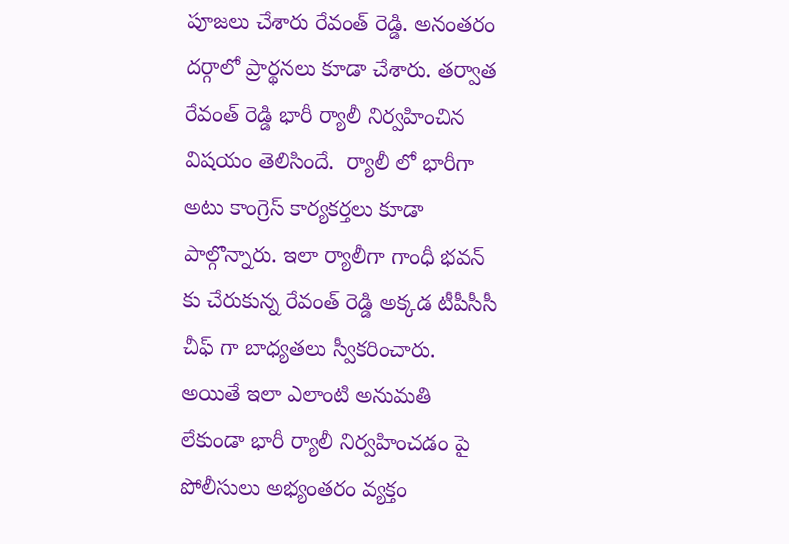పూజలు చేశారు రేవంత్ రెడ్డి. అనంతరం దర్గాలో ప్రార్థనలు కూడా చేశారు. తర్వాత రేవంత్ రెడ్డి భారీ ర్యాలీ నిర్వహించిన విషయం తెలిసిందే.  ర్యాలీ లో భారీగా అటు కాంగ్రెస్ కార్యకర్తలు కూడా పాల్గొన్నారు. ఇలా ర్యాలీగా గాంధీ భవన్ కు చేరుకున్న రేవంత్ రెడ్డి అక్కడ టీపీసీసీ చీఫ్ గా బాధ్యతలు స్వీకరించారు. అయితే ఇలా ఎలాంటి అనుమతి లేకుండా భారీ ర్యాలీ నిర్వహించడం పై పోలీసులు అభ్యంతరం వ్యక్తం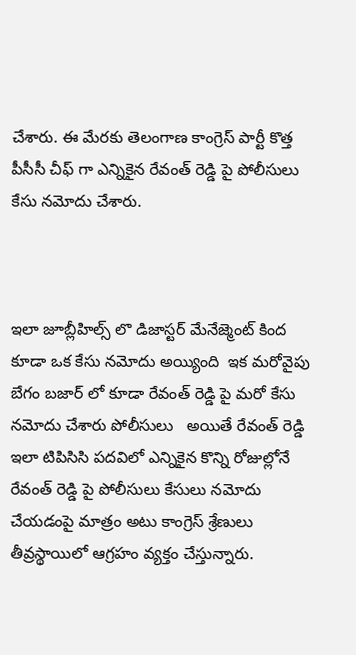చేశారు. ఈ మేరకు తెలంగాణ కాంగ్రెస్ పార్టీ కొత్త పీసీసీ చీఫ్ గా ఎన్నికైన రేవంత్ రెడ్డి పై పోలీసులు కేసు నమోదు చేశారు.



ఇలా జూబ్లీహిల్స్ లొ డిజాస్టర్ మేనేజ్మెంట్ కింద కూడా ఒక కేసు నమోదు అయ్యింది  ఇక మరోవైపు బేగం బజార్ లో కూడా రేవంత్ రెడ్డి పై మరో కేసు నమోదు చేశారు పోలీసులు   అయితే రేవంత్ రెడ్డి ఇలా టిపిసిసి పదవిలో ఎన్నికైన కొన్ని రోజుల్లోనే రేవంత్ రెడ్డి పై పోలీసులు కేసులు నమోదు చేయడంపై మాత్రం అటు కాంగ్రెస్ శ్రేణులు తీవ్రస్థాయిలో ఆగ్రహం వ్యక్తం చేస్తున్నారు.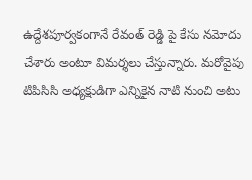ఉద్దేశపూర్వకంగానే రేవంత్ రెడ్డి పై కేసు నమోదు చేశారు అంటూ విమర్శలు చేస్తున్నారు. మరోవైపు టిపిసిసి అధ్యక్షుడిగా ఎన్నికైన నాటి నుంచి అటు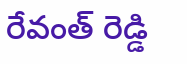రేవంత్ రెడ్డి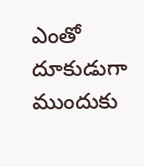ఎంతో దూకుడుగా ముందుకు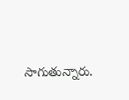సాగుతున్నారు.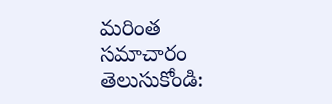మరింత సమాచారం తెలుసుకోండి: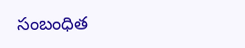సంబంధిత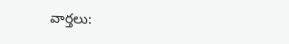వార్తలు: